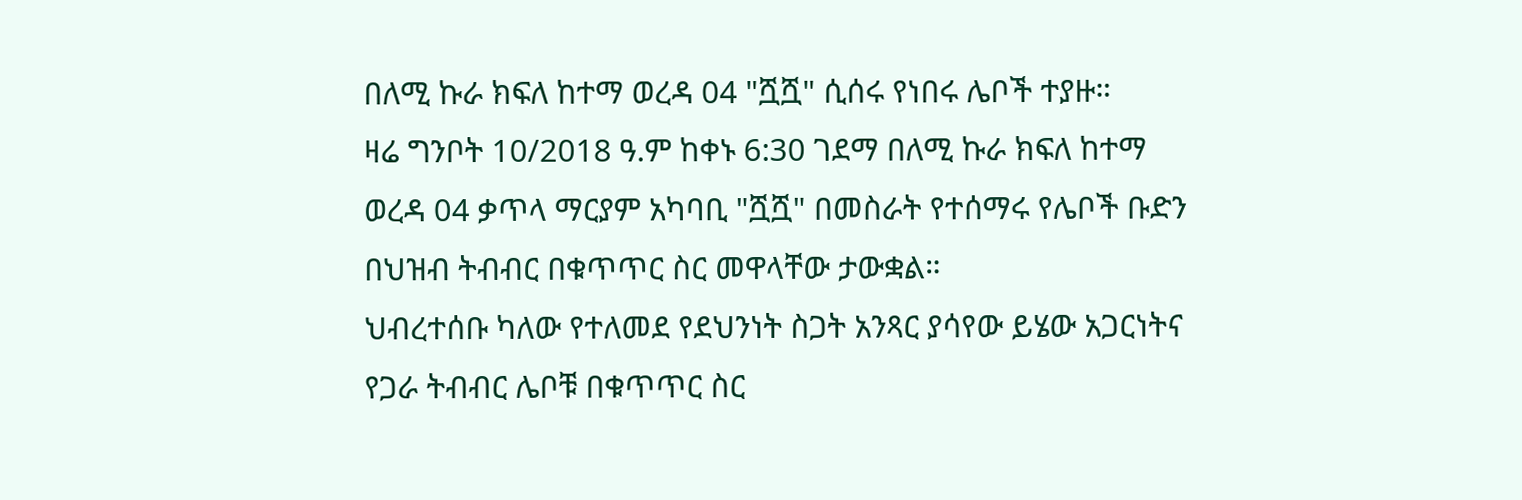በለሚ ኩራ ክፍለ ከተማ ወረዳ 04 "ሿሿ" ሲሰሩ የነበሩ ሌቦች ተያዙ።
ዛሬ ግንቦት 10/2018 ዓ.ም ከቀኑ 6:30 ገደማ በለሚ ኩራ ክፍለ ከተማ ወረዳ 04 ቃጥላ ማርያም አካባቢ "ሿሿ" በመስራት የተሰማሩ የሌቦች ቡድን በህዝብ ትብብር በቁጥጥር ስር መዋላቸው ታውቋል።
ህብረተሰቡ ካለው የተለመደ የደህንነት ስጋት አንጻር ያሳየው ይሄው አጋርነትና የጋራ ትብብር ሌቦቹ በቁጥጥር ስር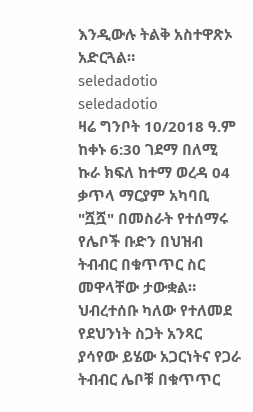እንዲውሉ ትልቅ አስተዋጽኦ አድርጓል።
seledadotio
seledadotio
ዛሬ ግንቦት 10/2018 ዓ.ም ከቀኑ 6:30 ገደማ በለሚ ኩራ ክፍለ ከተማ ወረዳ 04 ቃጥላ ማርያም አካባቢ "ሿሿ" በመስራት የተሰማሩ የሌቦች ቡድን በህዝብ ትብብር በቁጥጥር ስር መዋላቸው ታውቋል።
ህብረተሰቡ ካለው የተለመደ የደህንነት ስጋት አንጻር ያሳየው ይሄው አጋርነትና የጋራ ትብብር ሌቦቹ በቁጥጥር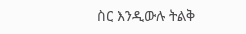ስር እንዲውሉ ትልቅ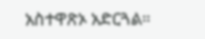አስተዋጽኦ አድርጓል።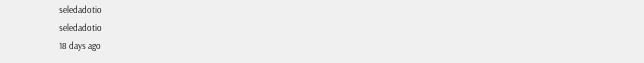seledadotio
seledadotio
18 days ago